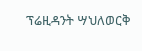ፕሬዚዳንት ሣህለወርቅ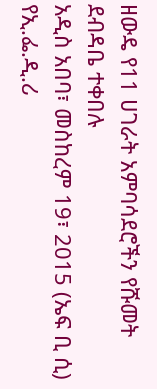ዘውዴ የ11 ሀገራት አምባሳደሮችን የሹመት ደብዳቤ ተቀበሉ
አዲስ አበባ፣ መስከረም 19፣ 2015 (ኤፍ ቢ ሲ) የኢ.ፌ.ዲ.ሪ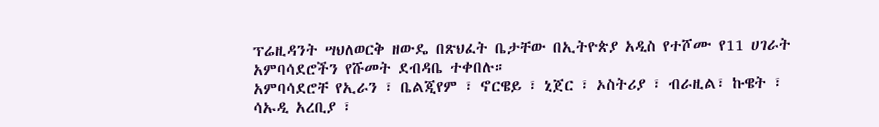ፕሬዚዳንት ሣህለወርቅ ዘውዴ በጽህፈት ቤታቸው በኢትዮጵያ አዲስ የተሾሙ የ11 ሀገራት አምባሳደሮችን የሹመት ደብዳቤ ተቀበሉ።
አምባሳደሮቸ የኢራን ፣ ቤልጂየም ፣ ኖርዌይ ፣ ኒጀር ፣ ኦስትሪያ ፣ ብራዚል፣ ኩዌት ፣ ሳኡዲ አረቢያ ፣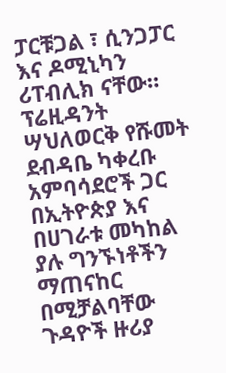ፓርቹጋል ፣ ሲንጋፓር እና ዶሚኒካን ሪፐብሊክ ናቸው።
ፕሬዚዳንት ሣህለወርቅ የሹመት ደብዳቤ ካቀረቡ አምባሳደሮች ጋር በኢትዮጵያ እና በሀገራቱ መካከል ያሉ ግንኙነቶችን ማጠናከር በሚቻልባቸው ጉዳዮች ዙሪያ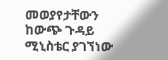መወያየታቸውን ከውጭ ጉዳይ ሚኒስቴር ያገኘነው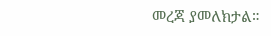መረጃ ያመለክታል።